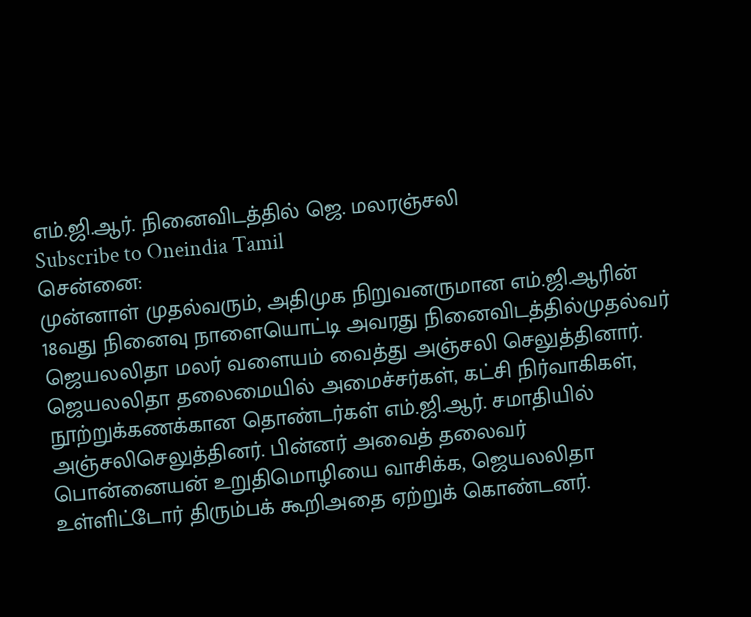எம்.ஜி.ஆர். நினைவிடத்தில் ஜெ. மலரஞ்சலி
Subscribe to Oneindia Tamil
சென்னை:
முன்னாள் முதல்வரும், அதிமுக நிறுவனருமான எம்.ஜி.ஆரின் 18வது நினைவு நாளையொட்டி அவரது நினைவிடத்தில்முதல்வர் ஜெயலலிதா மலர் வளையம் வைத்து அஞ்சலி செலுத்தினார்.
ஜெயலலிதா தலைமையில் அமைச்சர்கள், கட்சி நிர்வாகிகள், நூற்றுக்கணக்கான தொண்டர்கள் எம்.ஜி.ஆர். சமாதியில் அஞ்சலிசெலுத்தினர். பின்னர் அவைத் தலைவர் பொன்னையன் உறுதிமொழியை வாசிக்க, ஜெயலலிதா உள்ளிட்டோர் திரும்பக் கூறிஅதை ஏற்றுக் கொண்டனர்.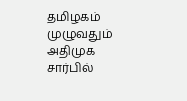தமிழகம் முழுவதும் அதிமுக சார்பில்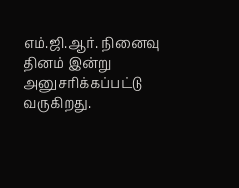எம்.ஜி.ஆர். நினைவு தினம் இன்று அனுசரிக்கப்பட்டு வருகிறது.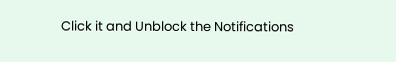Click it and Unblock the Notifications